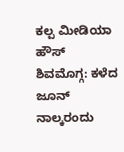ಕಲ್ಪ ಮೀಡಿಯಾ ಹೌಸ್
ಶಿವಮೊಗ್ಗ: ಕಳೆದ ಜೂನ್ ನಾಲ್ಕರಂದು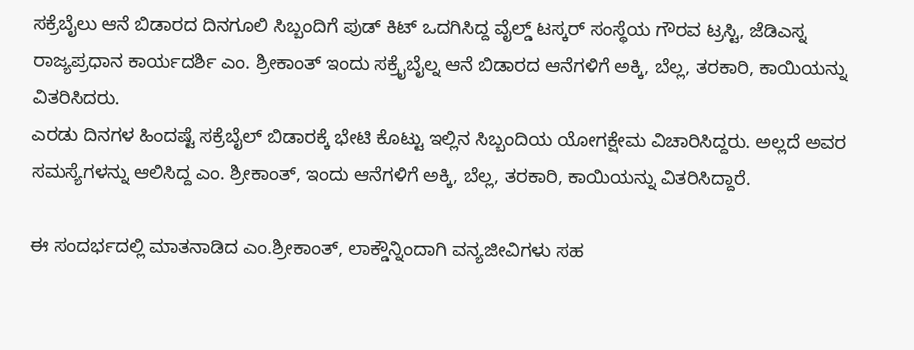ಸಕ್ರೆಬೈಲು ಆನೆ ಬಿಡಾರದ ದಿನಗೂಲಿ ಸಿಬ್ಬಂದಿಗೆ ಪುಡ್ ಕಿಟ್ ಒದಗಿಸಿದ್ದ ವೈಲ್ಡ್ ಟಸ್ಕರ್ ಸಂಸ್ಥೆಯ ಗೌರವ ಟ್ರಸ್ಟಿ, ಜೆಡಿಎಸ್ನ ರಾಜ್ಯಪ್ರಧಾನ ಕಾರ್ಯದರ್ಶಿ ಎಂ. ಶ್ರೀಕಾಂತ್ ಇಂದು ಸಕ್ರೈಬೈಲ್ನ ಆನೆ ಬಿಡಾರದ ಆನೆಗಳಿಗೆ ಅಕ್ಕಿ, ಬೆಲ್ಲ, ತರಕಾರಿ, ಕಾಯಿಯನ್ನು ವಿತರಿಸಿದರು.
ಎರಡು ದಿನಗಳ ಹಿಂದಷ್ಟೆ ಸಕ್ರೆಬೈಲ್ ಬಿಡಾರಕ್ಕೆ ಭೇಟಿ ಕೊಟ್ಟು ಇಲ್ಲಿನ ಸಿಬ್ಬಂದಿಯ ಯೋಗಕ್ಷೇಮ ವಿಚಾರಿಸಿದ್ದರು. ಅಲ್ಲದೆ ಅವರ ಸಮಸ್ಯೆಗಳನ್ನು ಆಲಿಸಿದ್ದ ಎಂ. ಶ್ರೀಕಾಂತ್, ಇಂದು ಆನೆಗಳಿಗೆ ಅಕ್ಕಿ, ಬೆಲ್ಲ, ತರಕಾರಿ, ಕಾಯಿಯನ್ನು ವಿತರಿಸಿದ್ದಾರೆ.

ಈ ಸಂದರ್ಭದಲ್ಲಿ ಮಾತನಾಡಿದ ಎಂ.ಶ್ರೀಕಾಂತ್, ಲಾಕ್ಡೌನ್ನಿಂದಾಗಿ ವನ್ಯಜೀವಿಗಳು ಸಹ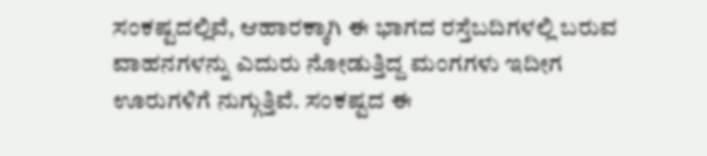ಸಂಕಷ್ಟದಲ್ಲಿವೆ, ಆಹಾರಕ್ಕಾಗಿ ಈ ಭಾಗದ ರಸ್ತೆಬದಿಗಳಲ್ಲಿ ಬರುವ ವಾಹನಗಳನ್ನು ಎದುರು ನೋಡುತ್ತಿದ್ದ ಮಂಗಗಳು ಇದೀಗ ಊರುಗಳಿಗೆ ನುಗ್ಗುತ್ತಿವೆ. ಸಂಕಷ್ಟದ ಈ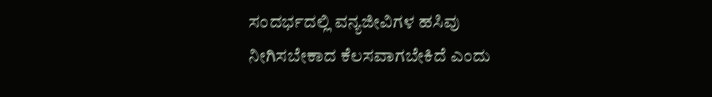ಸಂದರ್ಭದಲ್ಲಿ ವನ್ಯಜೀವಿಗಳ ಹಸಿವು ನೀಗಿಸಬೇಕಾದ ಕೆಲಸವಾಗಬೇಕಿದೆ ಎಂದು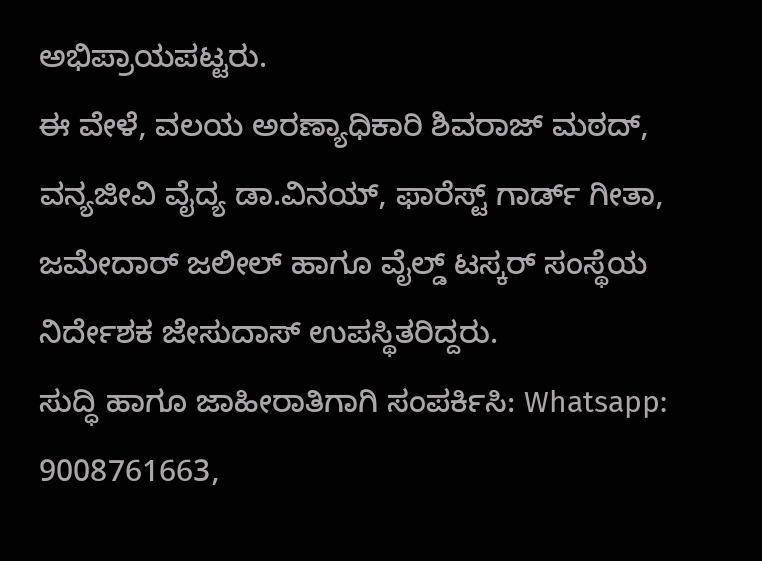ಅಭಿಪ್ರಾಯಪಟ್ಟರು.
ಈ ವೇಳೆ, ವಲಯ ಅರಣ್ಯಾಧಿಕಾರಿ ಶಿವರಾಜ್ ಮಠದ್, ವನ್ಯಜೀವಿ ವೈದ್ಯ ಡಾ.ವಿನಯ್, ಫಾರೆಸ್ಟ್ ಗಾರ್ಡ್ ಗೀತಾ, ಜಮೇದಾರ್ ಜಲೀಲ್ ಹಾಗೂ ವೈಲ್ಡ್ ಟಸ್ಕರ್ ಸಂಸ್ಥೆಯ ನಿರ್ದೇಶಕ ಜೇಸುದಾಸ್ ಉಪಸ್ಥಿತರಿದ್ದರು.
ಸುದ್ಧಿ ಹಾಗೂ ಜಾಹೀರಾತಿಗಾಗಿ ಸಂಪರ್ಕಿಸಿ: Whatsapp: 9008761663,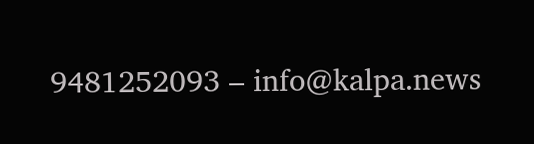9481252093 – info@kalpa.news